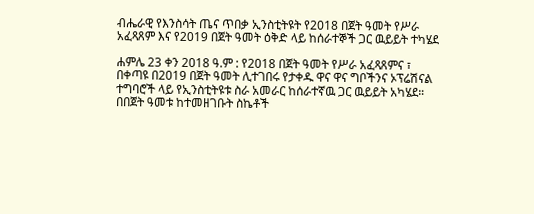ብሔራዊ የእንስሳት ጤና ጥበቃ ኢንስቲትዩት የ2018 በጀት ዓመት የሥራ አፈጻጸም እና የ2019 በጀት ዓመት ዕቅድ ላይ ከሰራተኞች ጋር ዉይይት ተካሄደ

ሐምሌ 23 ቀን 2018 ዓ.ም : የ2018 በጀት ዓመት የሥራ አፈጻጸምና ፣ በቀጣዩ በ2019 በጀት ዓመት ሊተገበሩ የታቀዱ ዋና ዋና ግቦችንና ኦፕሬሽናል ተግባሮች ላይ የኢንስቲትዩቱ ስራ አመራር ከሰራተኛዉ ጋር ዉይይት አካሄደ።
በበጀት ዓመቱ ከተመዘገቡት ስኬቶች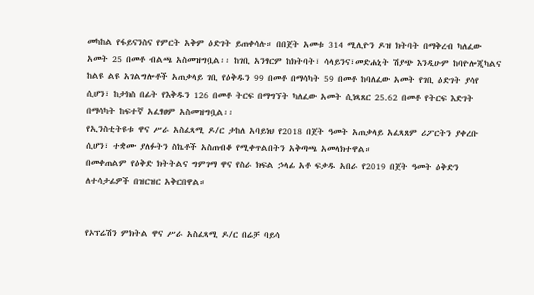መካከል የፋይናንስና የምርት አቅም ዕድገት ይጠቀሳሉ። በበጀት አመቱ 314 ሚሊዮን ዶዝ ክትባት በማቅረብ ካለፈው አመት 25 በመቶ ብልጫ አስመዝግቧል፡፡ ከገቢ አንፃርም ከክትባት፣ ሳላይንና፣መድሐኒት ሽያጭ እንዲሁም ከባዮሎጂካልና ከልዩ ልዩ አገልግሎቶች አጠቃላይ ገቢ የዕቅዱን 99 በመቶ በማሳካት 59 በመቶ ከባለፈው አመት የገቢ ዕድገት ያሳየ ሲሆን፣ ከታክስ በፊት የእቅዱን 126 በመቶ ትርፍ በማግኘት ካለፈው አመት ሲነጻጸር 25.62 በመቶ የትርፍ እድገት በማሳካት ከፍተኛ አፈፃፀም አስመዝግቧል፡፡
የኢንስቲትዩቱ ዋና ሥራ አስፈጻሚ ዶ/ር ታከለ አባይነህ የ2018 በጀት ዓመት አጠቃላይ አፈጻጸም ሪፖርትን ያቀረቡ ሲሆን፣ ተቋሙ ያለፉትን ስኬቶች አስጠብቆ የሚቀጥልበትን አቅጣጫ አመላክተዋል።
በመቀጠልም የዕቅድ ክትትልና ግምገማ ዋና የስራ ክፍል ኃላፊ አቶ ፍቃዱ አበራ የ2019 በጀት ዓመት ዕቅድን ለተሳታፊዎች በዝርዝር አቅርበዋል።


የኦፕሬሽን ምክትል ዋና ሥራ አስፈጻሚ ዶ/ር በሬቻ ባይሳ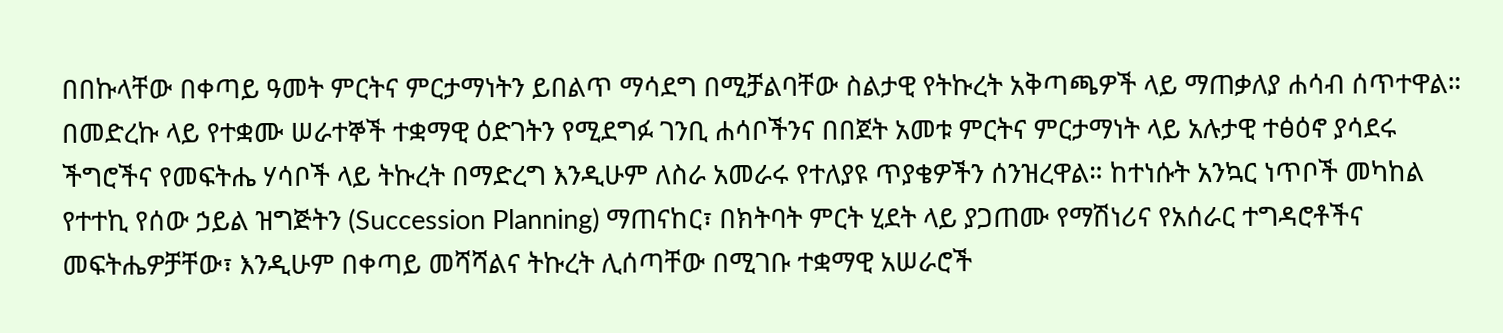በበኩላቸው በቀጣይ ዓመት ምርትና ምርታማነትን ይበልጥ ማሳደግ በሚቻልባቸው ስልታዊ የትኩረት አቅጣጫዎች ላይ ማጠቃለያ ሐሳብ ሰጥተዋል።
በመድረኩ ላይ የተቋሙ ሠራተኞች ተቋማዊ ዕድገትን የሚደግፉ ገንቢ ሐሳቦችንና በበጀት አመቱ ምርትና ምርታማነት ላይ አሉታዊ ተፅዕኖ ያሳደሩ ችግሮችና የመፍትሔ ሃሳቦች ላይ ትኩረት በማድረግ እንዲሁም ለስራ አመራሩ የተለያዩ ጥያቄዎችን ሰንዝረዋል። ከተነሱት አንኳር ነጥቦች መካከል የተተኪ የሰው ኃይል ዝግጅትን (Succession Planning) ማጠናከር፣ በክትባት ምርት ሂደት ላይ ያጋጠሙ የማሽነሪና የአሰራር ተግዳሮቶችና መፍትሔዎቻቸው፣ እንዲሁም በቀጣይ መሻሻልና ትኩረት ሊሰጣቸው በሚገቡ ተቋማዊ አሠራሮች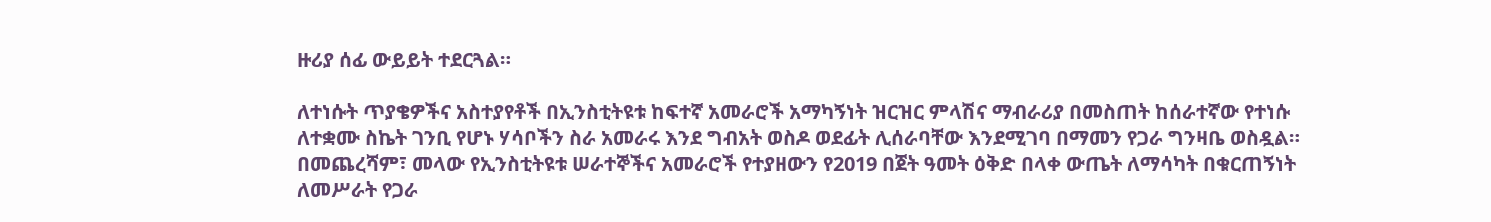ዙሪያ ሰፊ ውይይት ተደርጓል።

ለተነሱት ጥያቄዎችና አስተያየቶች በኢንስቲትዩቱ ከፍተኛ አመራሮች አማካኝነት ዝርዝር ምላሽና ማብራሪያ በመስጠት ከሰራተኛው የተነሱ ለተቋሙ ስኬት ገንቢ የሆኑ ሃሳቦችን ስራ አመራሩ እንደ ግብአት ወስዶ ወደፊት ሊሰራባቸው እንደሚገባ በማመን የጋራ ግንዛቤ ወስዷል። በመጨረሻም፣ መላው የኢንስቲትዩቱ ሠራተኞችና አመራሮች የተያዘውን የ2019 በጀት ዓመት ዕቅድ በላቀ ውጤት ለማሳካት በቁርጠኝነት ለመሥራት የጋራ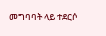መግባባት ላይ ተደርሶ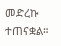መድረኩ ተጠናቋል።